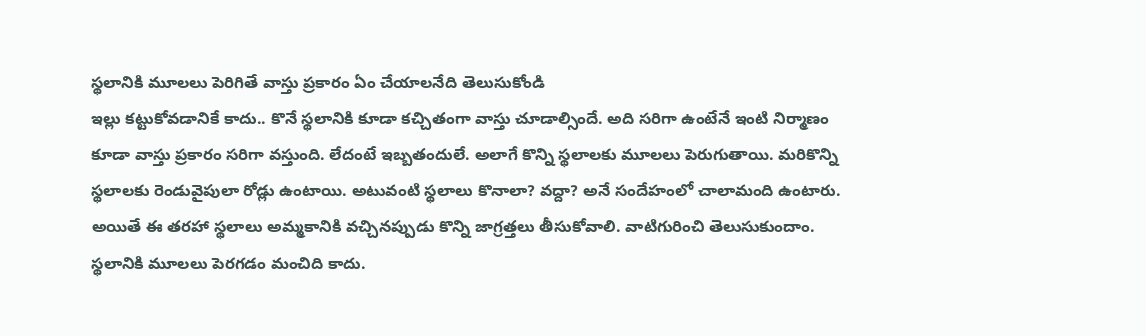స్థలానికి మూలలు పెరిగితే వాస్తు ప్రకారం ఏం చేయాలనేది తెలుసుకోండి
ఇల్లు కట్టుకోవడానికే కాదు.. కొనే స్థలానికి కూడా కచ్చితంగా వాస్తు చూడాల్సిందే. అది సరిగా ఉంటేనే ఇంటి నిర్మాణం కూడా వాస్తు ప్రకారం సరిగా వస్తుంది. లేదంటే ఇబ్బతందులే. అలాగే కొన్ని స్థలాలకు మూలలు పెరుగుతాయి. మరికొన్ని స్థలాలకు రెండువైపులా రోడ్లు ఉంటాయి. అటువంటి స్థలాలు కొనాలా? వద్దా? అనే సందేహంలో చాలామంది ఉంటారు. అయితే ఈ తరహా స్థలాలు అమ్మకానికి వచ్చినప్పుడు కొన్ని జాగ్రత్తలు తీసుకోవాలి. వాటిగురించి తెలుసుకుందాం.
స్థలానికి మూలలు పెరగడం మంచిది కాదు.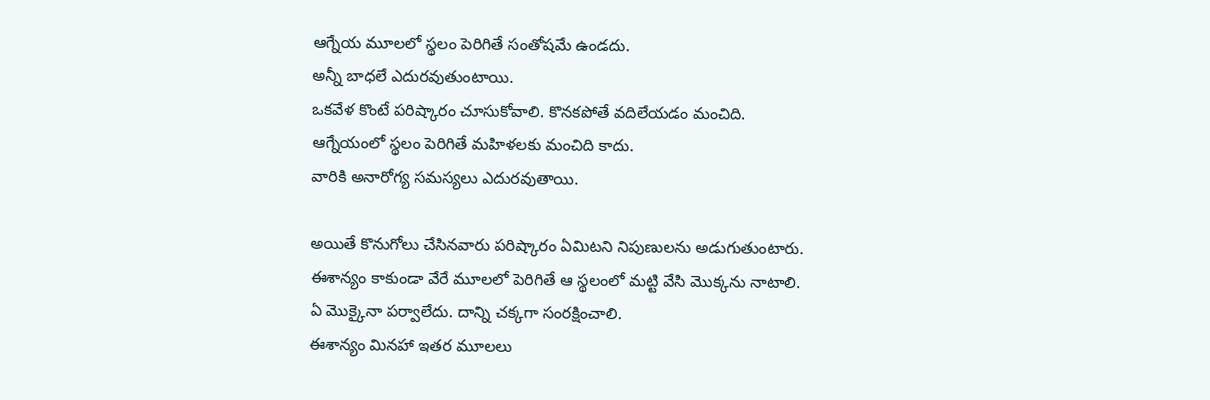ఆగ్నేయ మూలలో స్థలం పెరిగితే సంతోషమే ఉండదు.
అన్నీ బాధలే ఎదురవుతుంటాయి.
ఒకవేళ కొంటే పరిష్కారం చూసుకోవాలి. కొనకపోతే వదిలేయడం మంచిది.
ఆగ్నేయంలో స్థలం పెరిగితే మహిళలకు మంచిది కాదు.
వారికి అనారోగ్య సమస్యలు ఎదురవుతాయి.

అయితే కొనుగోలు చేసినవారు పరిష్కారం ఏమిటని నిపుణులను అడుగుతుంటారు.
ఈశాన్యం కాకుండా వేరే మూలలో పెరిగితే ఆ స్థలంలో మట్టి వేసి మొక్కను నాటాలి.
ఏ మొక్కైనా పర్వాలేదు. దాన్ని చక్కగా సంరక్షించాలి.
ఈశాన్యం మినహా ఇతర మూలలు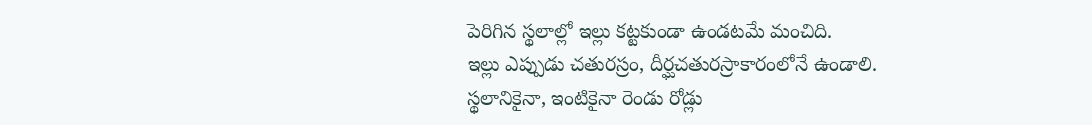పెరిగిన స్థలాల్లో ఇల్లు కట్టకుండా ఉండటమే మంచిది.
ఇల్లు ఎప్పుడు చతురస్రం, దీర్ఘచతురస్రాకారంలోనే ఉండాలి.
స్థలానికైనా, ఇంటికైనా రెండు రోడ్లు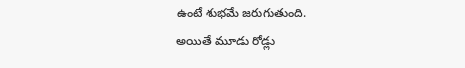ఉంటే శుభమే జరుగుతుంది.
అయితే మూడు రోడ్లు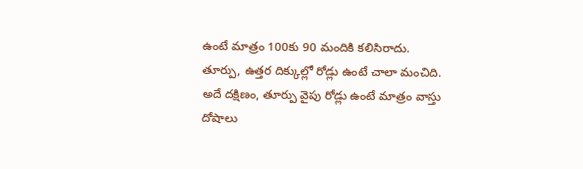ఉంటే మాత్రం 100కు 90 మందికి కలిసిరాదు.
తూర్పు, ఉత్తర దిక్కుల్లో రోడ్లు ఉంటే చాలా మంచిది.
అదే దక్షిణం, తూర్పు వైపు రోడ్లు ఉంటే మాత్రం వాస్తు దోషాలు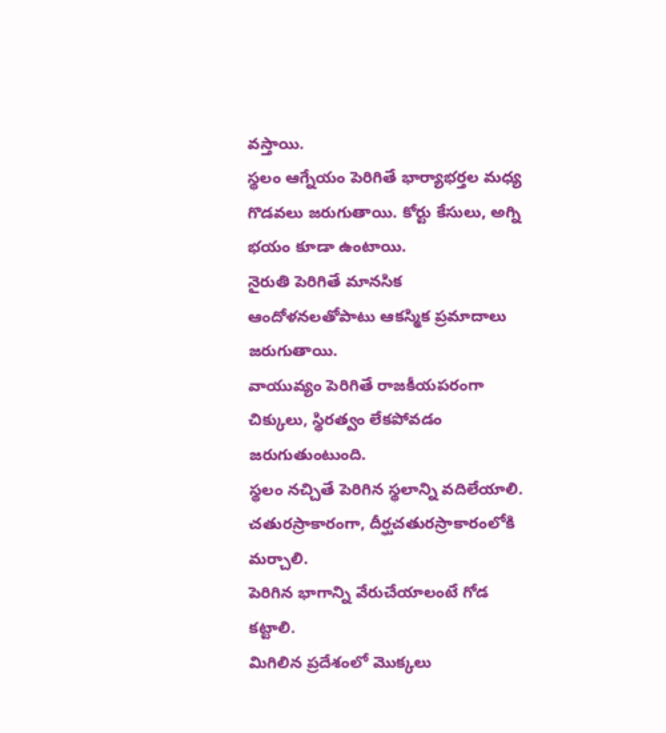వస్తాయి.
స్థలం ఆగ్నేయం పెరిగితే భార్యాభర్తల మధ్య గొడవలు జరుగుతాయి. కోర్టు కేసులు, అగ్ని భయం కూడా ఉంటాయి.
నైరుతి పెరిగితే మానసిక ఆందోళనలతోపాటు ఆకస్మిక ప్రమాదాలు జరుగుతాయి.
వాయువ్యం పెరిగితే రాజకీయపరంగా చిక్కులు, స్థిరత్వం లేకపోవడం జరుగుతుంటుంది.
స్థలం నచ్చితే పెరిగిన స్థలాన్ని వదిలేయాలి.
చతురస్రాకారంగా, దీర్ఘచతురస్రాకారంలోకి మర్చాలి.
పెరిగిన భాగాన్ని వేరుచేయాలంటే గోడ కట్టాలి.
మిగిలిన ప్రదేశంలో మొక్కలు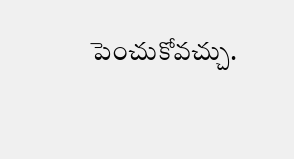పెంచుకోవచ్చు.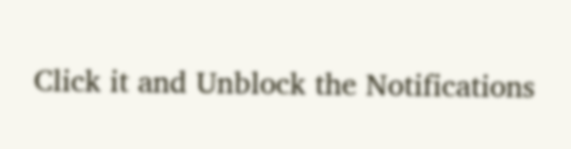Click it and Unblock the Notifications